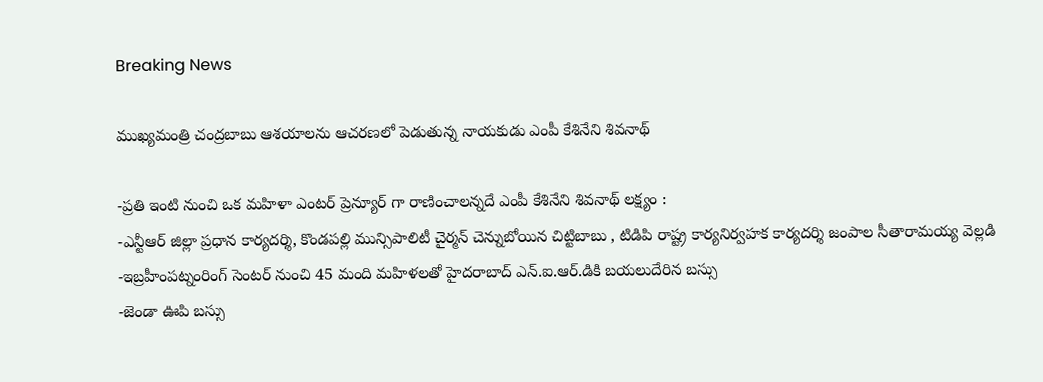Breaking News

ముఖ్య‌మంత్రి చంద్ర‌బాబు ఆశ‌యాల‌ను ఆచ‌ర‌ణ‌లో పెడుతున్న నాయ‌కుడు ఎంపీ కేశినేని శివనాథ్

-ప్ర‌తి ఇంటి నుంచి ఒక మ‌హిళా ఎంటర్ ప్రెన్యూర్ గా రాణించాలన్నదే ఎంపీ కేశినేని శివనాథ్ లక్ష్యం :
-ఎన్టీఆర్ జిల్లా ప్ర‌ధాన కార్య‌ద‌ర్శి, కొండపల్లి మున్సిపాలిటీ చైర్మన్ చెన్నుబోయిన చిట్టిబాబు , టిడిపి రాష్ట్ర కార్యనిర్వహక కార్యదర్శి జంపాల సీతారామయ్య వెల్ల‌డి
-ఇబ్ర‌హీంప‌ట్నంరింగ్ సెంట‌ర్ నుంచి 45 మంది మ‌హిళ‌ల‌తో హైద‌రాబాద్ ఎన్.ఐ.ఆర్.డికి బ‌య‌లుదేరిన బ‌స్సు
-జెండా ఊపి బస్సు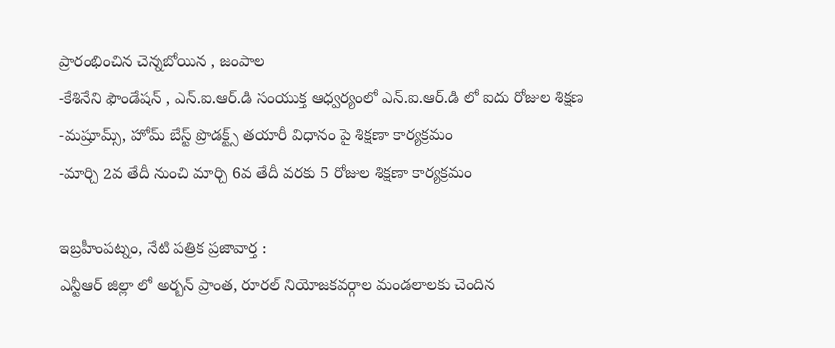ప్రారంభించిన చెన్నబోయిన , జంపాల
-కేశినేని ఫౌండేషన్ , ఎన్.ఐ.ఆర్.డి సంయుక్త ఆధ్వర్యంలో ఎన్.ఐ.ఆర్.డి లో ఐదు రోజుల శిక్షణ
-మ‌ష్రూమ్స్, హోమ్ బేస్ట్ ప్రొడ‌క్ట్స్ త‌యారీ విధానం పై శిక్ష‌ణా కార్య‌క్ర‌మం
-మార్చి 2వ తేదీ నుంచి మార్చి 6వ తేదీ వ‌ర‌కు 5 రోజుల శిక్ష‌ణా కార్య‌క్ర‌మం

ఇబ్రహీంపట్నం, నేటి పత్రిక ప్రజావార్త :
ఎన్టీఆర్ జిల్లా లో అర్బన్ ప్రాంత, రూరల్ నియోజకవర్గాల మండలాలకు చెందిన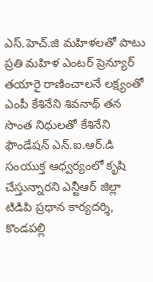ఎస్.హెచ్.జి మహిళలతో పాటు ప్రతి మహిళ ఎంటర్ ప్రెన్యూర్ తయారై రాణించాలనే లక్ష్యంతో ఎంపీ కేశినేని శివనాథ్ తన సొంత నిధులతో కేశినేని ఫౌండేషన్ ఎన్.ఐ.ఆర్.డి సంయుక్త ఆధ్వర్యంలో కృషి చేస్తున్నారని ఎన్టీఆర్ జిల్లా టిడిపి ప్ర‌ధాన కార్య‌ద‌ర్శి, కొండపల్లి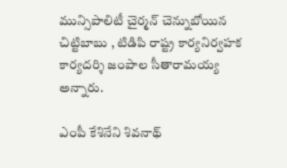మున్సిపాలిటీ చైర్మన్ చెన్నుబోయిన చిట్టిబాబు , టిడిపి రాష్ట్ర కార్యనిర్వహక కార్యదర్శి జంపాల సీతారామయ్య అన్నారు.

ఎంపీ కేశినేని శివనాథ్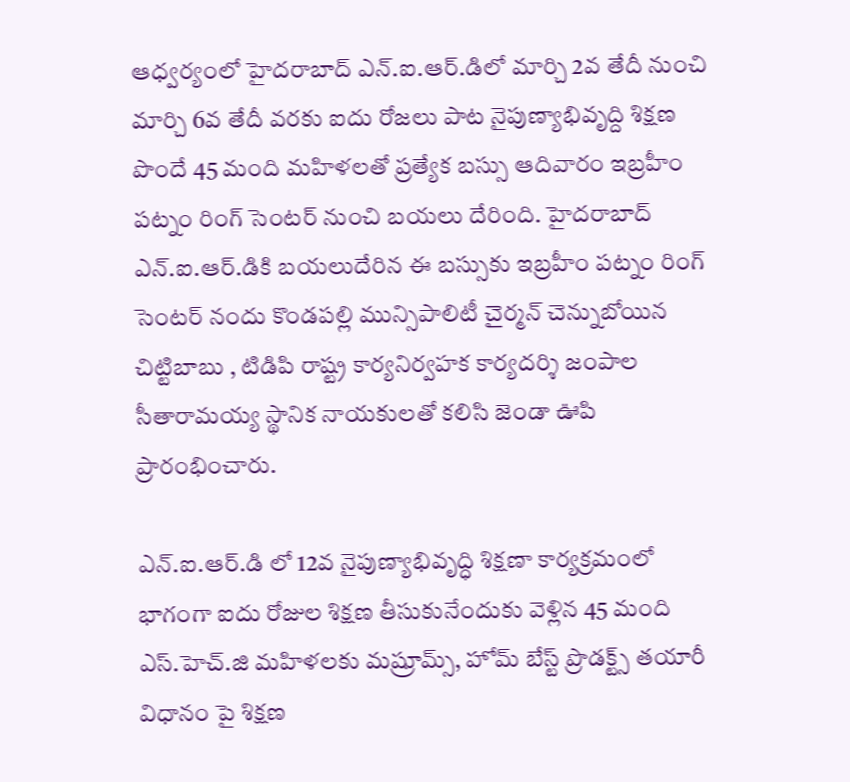ఆధ్వర్యంలో హైదరాబాద్ ఎన్.ఐ.ఆర్.డిలో మార్చి 2వ తేదీ నుంచి మార్చి 6వ తేదీ వ‌ర‌కు ఐదు రోజలు పాట నైపుణ్యాభివృద్ది శిక్షణ పొందే 45 మంది మహిళలతో ప్ర‌త్యేక బ‌స్సు ఆదివారం ఇబ్రహీం పట్నం రింగ్ సెంటర్ నుంచి బయ‌లు దేరింది. హైద‌రాబాద్ ఎన్.ఐ.ఆర్.డికి బ‌యలుదేరిన ఈ బ‌స్సుకు ఇబ్రహీం పట్నం రింగ్ సెంటర్ నందు కొండపల్లి మున్సిపాలిటీ చైర్మన్ చెన్నుబోయిన చిట్టిబాబు , టిడిపి రాష్ట్ర కార్యనిర్వహక కార్యదర్శి జంపాల సీతారామయ్య స్థానిక నాయకులతో కలిసి జెండా ఊపి ప్రారంభించారు.

ఎన్.ఐ.ఆర్.డి లో 12వ నైపుణ్యాభివృద్ధి శిక్ష‌ణా కార్య‌క్ర‌మంలో భాగంగా ఐదు రోజుల శిక్షణ తీసుకునేందుకు వెళ్లిన 45 మంది ఎస్.హెచ్.జి మహిళలకు మ‌ష్రూమ్స్, హోమ్ బేస్ట్ ప్రొడ‌క్ట్స్ త‌యారీ విధానం పై శిక్షణ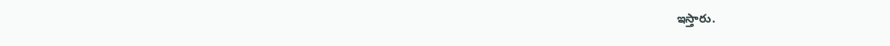ఇస్తారు.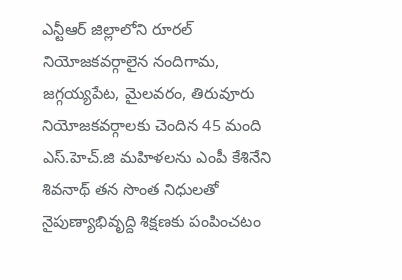ఎన్టీఆర్ జిల్లాలోని రూరల్ నియోజ‌క‌వ‌ర్గాలైన నందిగామ‌, జ‌గ్గ‌య్య‌పేట‌, మైల‌వ‌రం, తిరువూరు నియోజ‌క‌వ‌ర్గాల‌కు చెందిన 45 మంది ఎస్.హెచ్.జి మహిళలను ఎంపీ కేశినేని శివ‌నాథ్ త‌న సొంత నిధుల‌తో నైపుణ్యాభివృద్ది శిక్షణకు పంపించ‌టం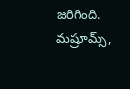జ‌రిగింది. మ‌ష్రూమ్స్,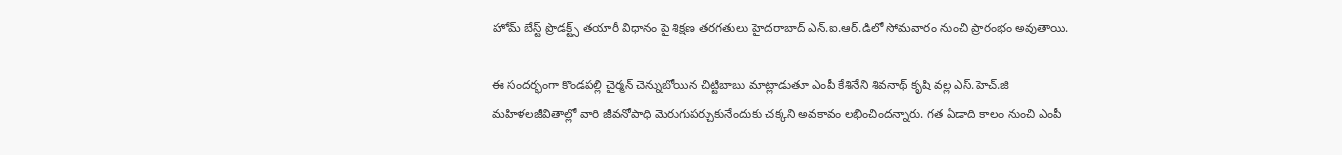హోమ్ బేస్ట్ ప్రొడ‌క్ట్స్ త‌యారీ విధానం పై శిక్షణ త‌ర‌గ‌తులు హైద‌రాబాద్ ఎన్.ఐ.ఆర్.డిలో సోమ‌వారం నుంచి ప్రారంభం అవుతాయి.

ఈ సందర్భంగా కొండపల్లి చైర్మన్ చెన్నుబోయిన చిట్టిబాబు మాట్లాడుతూ ఎంపీ కేశినేని శివనాథ్ కృషి వల్ల ఎస్.హెచ్.జి మహిళలజీవితాల్లో వారి జీవనోపాధి మెరుగుపర్చుకునేందుకు చక్కని అవకావం లభించిందన్నారు. గ‌త ఏడాది కాలం నుంచి ఎంపీ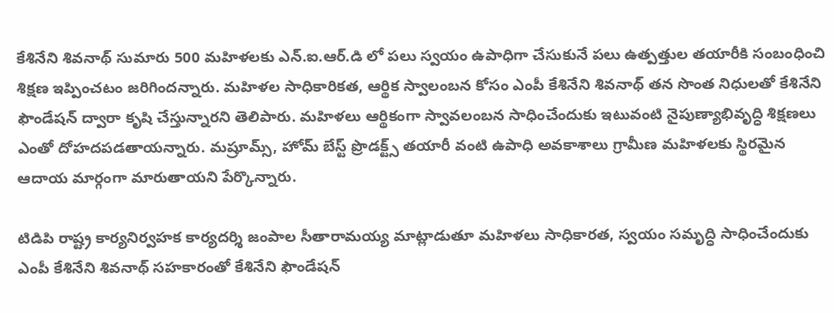కేశినేని శివ‌నాథ్ సుమారు 500 మ‌హిళ‌ల‌కు ఎన్.ఐ.ఆర్.డి లో ప‌లు స్వ‌యం ఉపాధిగా చేసుకునే ప‌లు ఉత్పత్తుల త‌యారీకి సంబంధించి శిక్ష‌ణ ఇప్పించ‌టం జ‌రిగింద‌న్నారు. మహిళల సాధికారికత, ఆర్థిక స్వాలంబన కోసం ఎంపీ కేశినేని శివనాథ్ త‌న సొంత నిధుల‌తో కేశినేని ఫౌండేషన్ ద్వారా కృషి చేస్తున్నారని తెలిపారు. మహిళలు ఆర్థికంగా స్వావలంబన సాధించేందుకు ఇటువంటి నైపుణ్యాభివృద్ధి శిక్షణలు ఎంతో దోహదపడతాయన్నారు. మ‌ష్రూమ్స్, హోమ్ బేస్ట్ ప్రొడ‌క్ట్స్ తయారీ వంటి ఉపాధి అవకాశాలు గ్రామీణ మహిళలకు స్థిరమైన ఆదాయ మార్గంగా మారుతాయని పేర్కొన్నారు.

టిడిపి రాష్ట్ర కార్యనిర్వహక కార్యదర్శి జంపాల సీతారామయ్య మాట్లాడుతూ మహిళలు సాధికారత, స్వయం సమృద్ధి సాధించేందుకు ఎంపీ కేశినేని శివనాథ్ సహకారంతో కేశినేని ఫౌండేషన్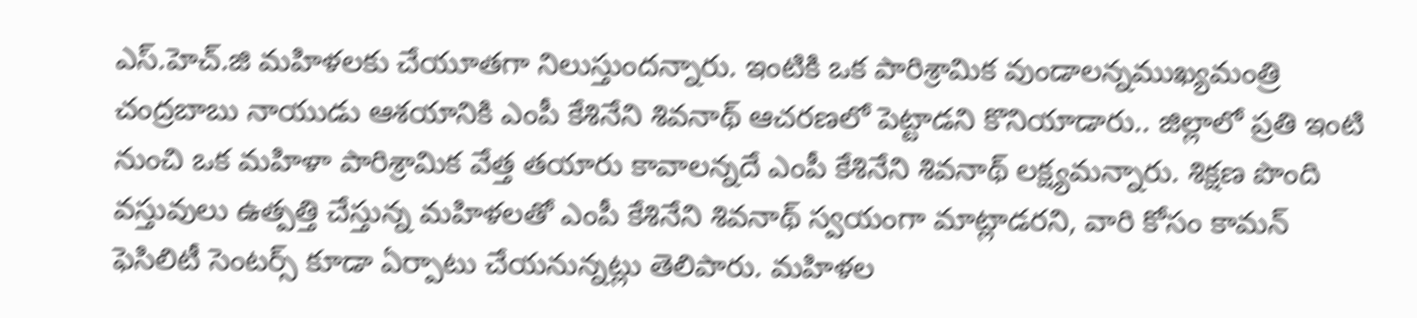ఎస్.హెచ్.జి మహిళలకు చేయూతగా నిలుస్తుందన్నారు. ఇంటికి ఒక పారిశ్రామిక వుండాల‌న్న‌ముఖ్య‌మంత్రి చంద్ర‌బాబు నాయుడు ఆశయానికి ఎంపీ కేశినేని శివ‌నాథ్ ఆచ‌ర‌ణ‌లో పెట్టాడ‌ని కొనియాడారు.. జిల్లాలో ప్ర‌తి ఇంటి నుంచి ఒక మ‌హిళా పారిశ్రామిక వేత్త త‌యారు కావాల‌న్న‌దే ఎంపీ కేశినేని శివ‌నాథ్ ల‌క్ష్యమ‌న్నారు. శిక్ష‌ణ పొంది వ‌స్తువులు ఉత్ప‌త్తి చేస్తున్న మ‌హిళ‌ల‌తో ఎంపీ కేశినేని శివ‌నాథ్ స్వ‌యంగా మాట్లాడర‌ని, వారి కోసం కామ‌న్ ఫెసిలిటీ సెంట‌ర్స్ కూడా ఏర్పాటు చేయ‌నున్న‌ట్లు తెలిపారు. మ‌హిళ‌ల‌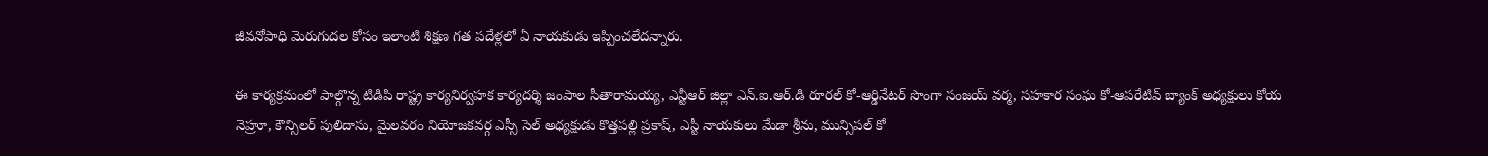జీవనోపాధి మెరుగుదల కోసం ఇలాంటి శిక్షణ గత పదేళ్లలో ఏ నాయకుడు ఇప్పించలేదన్నారు.

ఈ కార్య‌క్ర‌మంలో పాల్గొన్న టిడిపి రాష్ట్ర కార్యనిర్వ‌హ‌క కార్య‌ద‌ర్శి జంపాల సీతారామ‌య్య‌, ఎన్టీఆర్ జిల్లా ఎన్.ఐ.ఆర్.డి రూర‌ల్ కో-ఆర్డినేట‌ర్ సొంగా సంజ‌య్ వ‌ర్మ‌, స‌హ‌కార సంఘ కో-ఆప‌రేటివ్ బ్యాంక్ అధ్య‌క్షులు కోయ నెహ్రూ, కౌన్సిల‌ర్ పులిదాసు, మైల‌వ‌రం నియోజ‌క‌వ‌ర్గ ఎస్సీ సెల్ అధ్యక్షుడు కొత్త‌పల్లి ప్ర‌కాష్, ఎస్టీ నాయ‌కులు మేడా శ్రీను, మున్సిపల్ కో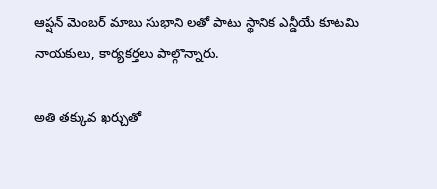ఆప్ష‌న్ మెంబ‌ర్ మాబు సుభాని లతో పాటు స్థానిక ఎన్డీయే కూటమి నాయకులు, కార్యకర్తలు పాల్గొన్నారు.

అతి తక్కువ ఖర్చుతో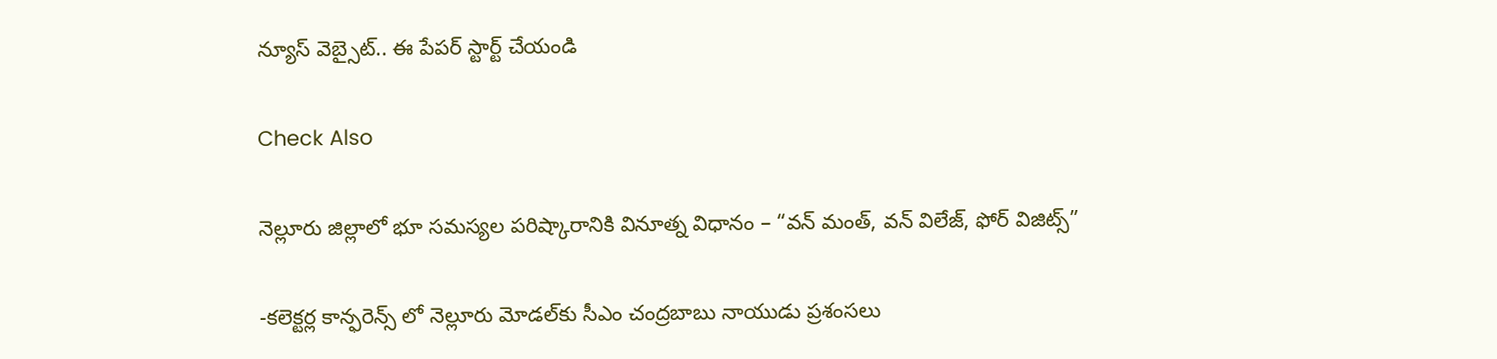న్యూస్ వెబ్సైట్.. ఈ పేపర్ స్టార్ట్ చేయండి

Check Also

నెల్లూరు జిల్లాలో భూ సమస్యల పరిష్కారానికి వినూత్న విధానం – “వన్ మంత్, వన్ విలేజ్, ఫోర్ విజిట్స్”

-కలెక్టర్ల కాన్ఫరెన్స్ లో నెల్లూరు మోడల్‌కు సీఎం చంద్రబాబు నాయుడు ప్రశంసలు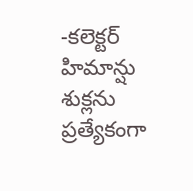-కలెక్టర్ హిమాన్షు శుక్లను ప్రత్యేకంగా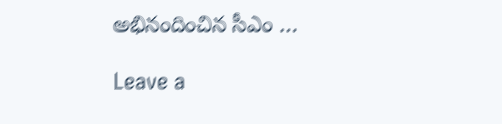అభినందించిన సీఎం …

Leave a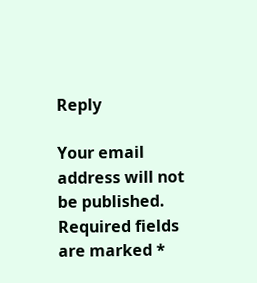Reply

Your email address will not be published. Required fields are marked *